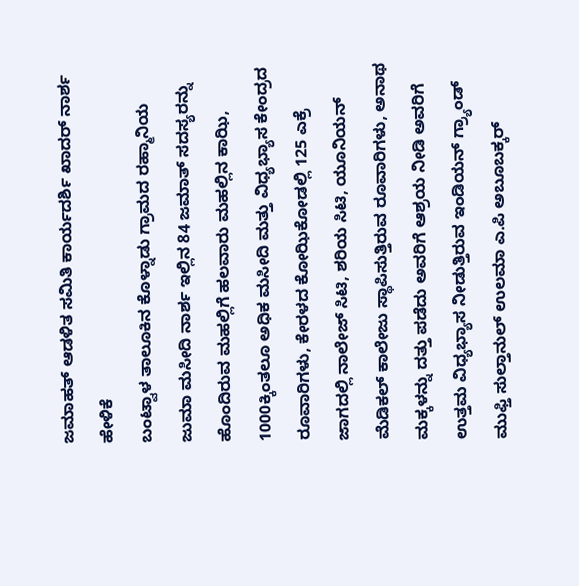ಜಮಾಹತ್ ಆಡಳಿತ ಸಮಿತಿ ಕಾರ್ಯದರ್ಶಿ ಖಾದರ್ ನಾರ್ಶ ಹೇಳಿಕೆ
ಬಂಟ್ವಾಳ ತಾಲೂಕಿನ ಕೊಳ್ನಾಡು ಗ್ರಾಮದ ರಹ್ಮಾನಿಯ ಜುಮಾ ಮಸೀದಿ ನಾರ್ಶ ಇಲ್ಲಿನ 84 ಜಮಾತ್ ಸದಸ್ಯರನ್ನು ಹೊಂದಿರುವ ಮಹಲ್ಲಿಗೆ ಹಲವಾರು ಮಹಲ್ಲಿನ ಕಾಝಿ, 1000ಕ್ಕಿಂತಲೂ ಅಧಿಕ ಮಸೀದಿ ಮತ್ತು ವಿಧ್ಯಭ್ಯಾಸ ಕೇಂದ್ರದ ರೂವಾರಿಗಳು, ಕೇರಳದ ಕೋಝಿಕೋಡಲ್ಲಿ 125 ಎಕ್ರೆ ಜಾಗದಲ್ಲಿ ನಾಲೇಜ್ ಸಿಟಿ, ಶರಿಯ ಸಿಟಿ, ಯೂನಿಯನ್ ಮೆಡಿಕಲ್ ಕಾಲೇಜು ಸ್ಥಾಪಿಸುತ್ತಿರುವ ರೂವಾರಿಗಳು, ಅನಾಥ ಮಕ್ಕಳನ್ನು ದತ್ತು ಪಡೆದು ಅವರಿಗೆ ಆಶ್ರಯ ನೀಡಿ ಅವರಿಗೆ ಉತ್ತಮ ವಿಧ್ಯಭ್ಯಾಸ ನೀಡುತ್ತಿರುವ ಇಂಡಿಯನ್ ಗ್ರ್ಯಾಂಡ್ ಮುಫ್ತಿ ಸುಲ್ತಾನುಲ್ ಉಲಮಾ ಎ.ಪಿ ಅಬೂಬಕ್ಕರ್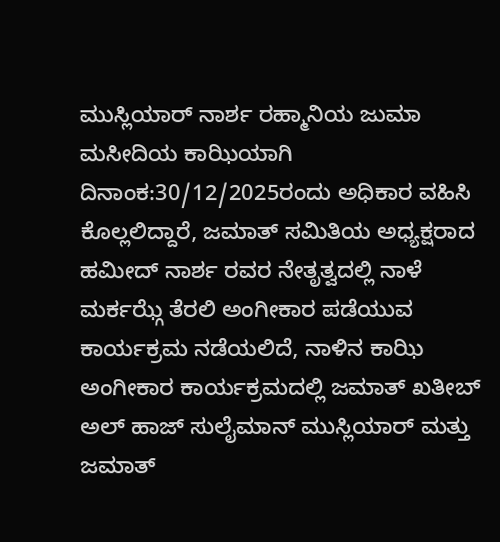ಮುಸ್ಲಿಯಾರ್ ನಾರ್ಶ ರಹ್ಮಾನಿಯ ಜುಮಾ ಮಸೀದಿಯ ಕಾಝಿಯಾಗಿ ದಿನಾಂಕ:30/12/2025ರಂದು ಅಧಿಕಾರ ವಹಿಸಿ ಕೊಲ್ಲಲಿದ್ದಾರೆ, ಜಮಾತ್ ಸಮಿತಿಯ ಅಧ್ಯಕ್ಷರಾದ ಹಮೀದ್ ನಾರ್ಶ ರವರ ನೇತೃತ್ವದಲ್ಲಿ ನಾಳೆ ಮರ್ಕಝ್ಗೆ ತೆರಲಿ ಅಂಗೀಕಾರ ಪಡೆಯುವ ಕಾರ್ಯಕ್ರಮ ನಡೆಯಲಿದೆ, ನಾಳಿನ ಕಾಝಿ ಅಂಗೀಕಾರ ಕಾರ್ಯಕ್ರಮದಲ್ಲಿ ಜಮಾತ್ ಖತೀಬ್ ಅಲ್ ಹಾಜ್ ಸುಲೈಮಾನ್ ಮುಸ್ಲಿಯಾರ್ ಮತ್ತು ಜಮಾತ್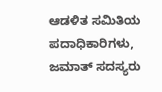ಆಡಳಿತ ಸಮಿತಿಯ ಪದಾಧಿಕಾರಿಗಳು, ಜಮಾತ್ ಸದಸ್ಯರು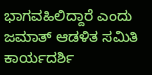ಭಾಗವಹಿಲಿದ್ದಾರೆ ಎಂದು ಜಮಾತ್ ಆಡಳಿತ ಸಮಿತಿ ಕಾರ್ಯದರ್ಶಿ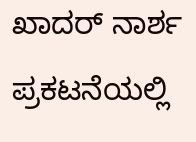ಖಾದರ್ ನಾರ್ಶ ಪ್ರಕಟನೆಯಲ್ಲಿ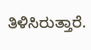ತಿಳಿಸಿರುತ್ತಾರೆ.